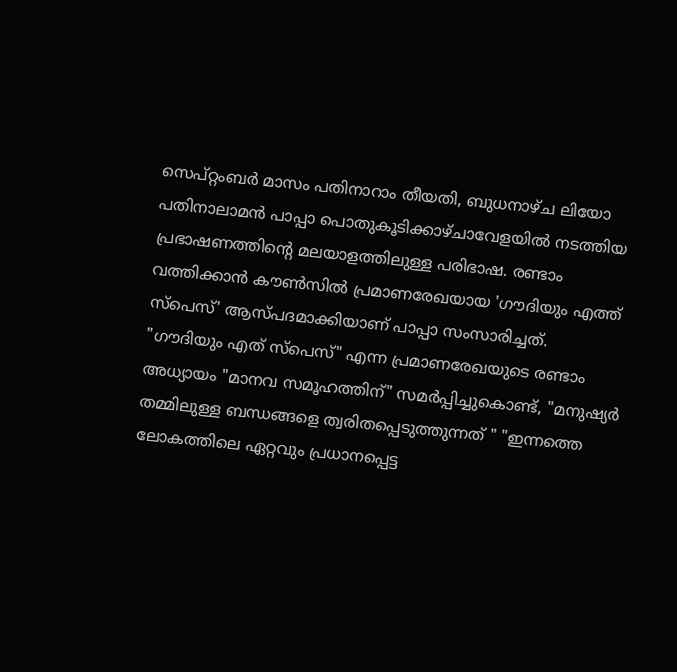സെപ്റ്റംബർ മാസം പതിനാറാം തീയതി, ബുധനാഴ്ച ലിയോ പതിനാലാമൻ പാപ്പാ പൊതുകൂടിക്കാഴ്ചാവേളയിൽ നടത്തിയ പ്രഭാഷണത്തിന്റെ മലയാളത്തിലുള്ള പരിഭാഷ. രണ്ടാം വത്തിക്കാൻ കൗൺസിൽ പ്രമാണരേഖയായ 'ഗൗദിയും എത്ത് സ്പെസ്' ആസ്പദമാക്കിയാണ് പാപ്പാ സംസാരിച്ചത്.
"ഗൗദിയും എത് സ്പെസ്" എന്ന പ്രമാണരേഖയുടെ രണ്ടാം അധ്യായം "മാനവ സമൂഹത്തിന്" സമർപ്പിച്ചുകൊണ്ട്, "മനുഷ്യർ തമ്മിലുള്ള ബന്ധങ്ങളെ ത്വരിതപ്പെടുത്തുന്നത് " "ഇന്നത്തെ ലോകത്തിലെ ഏറ്റവും പ്രധാനപ്പെട്ട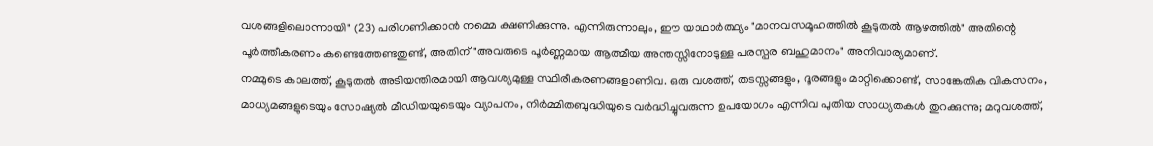വശങ്ങളിലൊന്നായി" (23) പരിഗണിക്കാൻ നമ്മെ ക്ഷണിക്കുന്നു. എന്നിരുന്നാലും, ഈ യാഥാർത്ഥ്യം "മാനവസമൂഹത്തിൽ കൂടുതൽ ആഴത്തിൽ" അതിന്റെ പൂർത്തീകരണം കണ്ടെത്തേണ്ടതുണ്ട്, അതിന് "അവരുടെ പൂർണ്ണമായ ആത്മീയ അന്തസ്സിനോടുള്ള പരസ്പര ബഹുമാനം" അനിവാര്യമാണ്.
നമ്മുടെ കാലത്ത്, കൂടുതൽ അടിയന്തിരമായി ആവശ്യമുള്ള സ്ഥിരീകരണങ്ങളാണിവ. ഒരു വശത്ത്, തടസ്സങ്ങളും, ദൂരങ്ങളും മാറ്റിക്കൊണ്ട്, സാങ്കേതിക വികസനം, മാധ്യമങ്ങളുടെയും സോഷ്യൽ മീഡിയയുടെയും വ്യാപനം, നിർമ്മിതബുദ്ധിയുടെ വർദ്ധിച്ചുവരുന്ന ഉപയോഗം എന്നിവ പുതിയ സാധ്യതകൾ തുറക്കുന്നു; മറുവശത്ത്,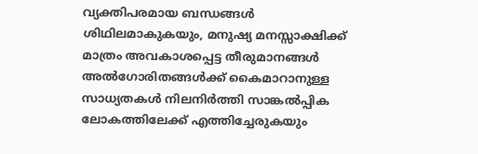വ്യക്തിപരമായ ബന്ധങ്ങൾ ശിഥിലമാകുകയും, മനുഷ്യ മനസ്സാക്ഷിക്ക് മാത്രം അവകാശപ്പെട്ട തീരുമാനങ്ങൾ അൽഗോരിതങ്ങൾക്ക് കൈമാറാനുള്ള സാധ്യതകൾ നിലനിർത്തി സാങ്കൽപ്പിക ലോകത്തിലേക്ക് എത്തിച്ചേരുകയും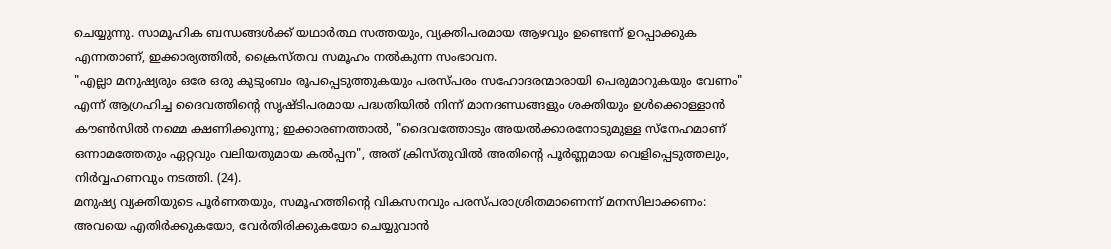ചെയ്യുന്നു. സാമൂഹിക ബന്ധങ്ങൾക്ക് യഥാർത്ഥ സത്തയും, വ്യക്തിപരമായ ആഴവും ഉണ്ടെന്ന് ഉറപ്പാക്കുക എന്നതാണ്, ഇക്കാര്യത്തിൽ, ക്രൈസ്തവ സമൂഹം നൽകുന്ന സംഭാവന.
"എല്ലാ മനുഷ്യരും ഒരേ ഒരു കുടുംബം രൂപപ്പെടുത്തുകയും പരസ്പരം സഹോദരന്മാരായി പെരുമാറുകയും വേണം" എന്ന് ആഗ്രഹിച്ച ദൈവത്തിന്റെ സൃഷ്ടിപരമായ പദ്ധതിയിൽ നിന്ന് മാനദണ്ഡങ്ങളും ശക്തിയും ഉൾക്കൊള്ളാൻ കൗൺസിൽ നമ്മെ ക്ഷണിക്കുന്നു; ഇക്കാരണത്താൽ, "ദൈവത്തോടും അയൽക്കാരനോടുമുള്ള സ്നേഹമാണ് ഒന്നാമത്തേതും ഏറ്റവും വലിയതുമായ കൽപ്പന", അത് ക്രിസ്തുവിൽ അതിന്റെ പൂർണ്ണമായ വെളിപ്പെടുത്തലും, നിർവ്വഹണവും നടത്തി. (24).
മനുഷ്യ വ്യക്തിയുടെ പൂർണതയും, സമൂഹത്തിന്റെ വികസനവും പരസ്പരാശ്രിതമാണെന്ന് മനസിലാക്കണം: അവയെ എതിർക്കുകയോ, വേർതിരിക്കുകയോ ചെയ്യുവാൻ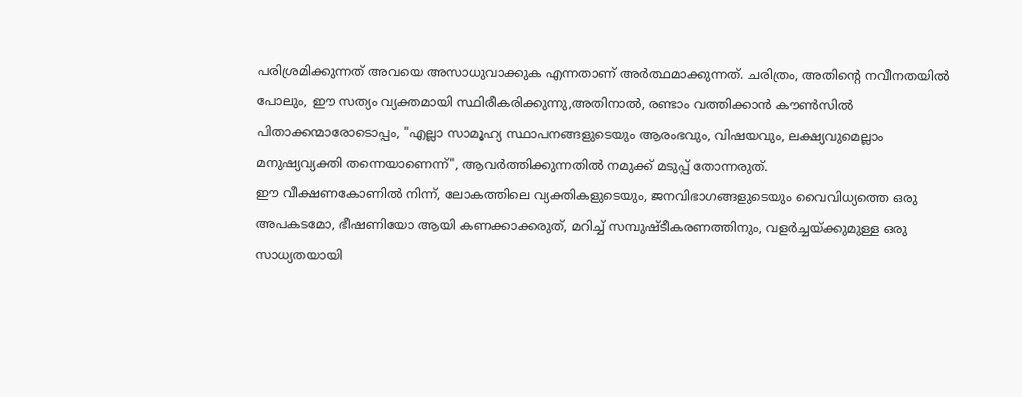പരിശ്രമിക്കുന്നത് അവയെ അസാധുവാക്കുക എന്നതാണ് അർത്ഥമാക്കുന്നത്. ചരിത്രം, അതിന്റെ നവീനതയിൽ പോലും, ഈ സത്യം വ്യക്തമായി സ്ഥിരീകരിക്കുന്നു,അതിനാൽ, രണ്ടാം വത്തിക്കാൻ കൗൺസിൽ പിതാക്കന്മാരോടൊപ്പം, "എല്ലാ സാമൂഹ്യ സ്ഥാപനങ്ങളുടെയും ആരംഭവും, വിഷയവും, ലക്ഷ്യവുമെല്ലാം മനുഷ്യവ്യക്തി തന്നെയാണെന്ന്", ആവർത്തിക്കുന്നതിൽ നമുക്ക് മടുപ്പ് തോന്നരുത്.
ഈ വീക്ഷണകോണിൽ നിന്ന്, ലോകത്തിലെ വ്യക്തികളുടെയും, ജനവിഭാഗങ്ങളുടെയും വൈവിധ്യത്തെ ഒരു അപകടമോ, ഭീഷണിയോ ആയി കണക്കാക്കരുത്, മറിച്ച് സമ്പുഷ്ടീകരണത്തിനും, വളർച്ചയ്ക്കുമുള്ള ഒരു സാധ്യതയായി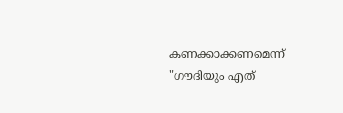കണക്കാക്കണമെന്ന് "ഗൗദിയും എത്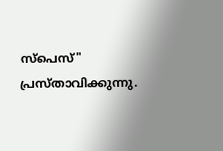സ്പെസ്" പ്രസ്താവിക്കുന്നു.